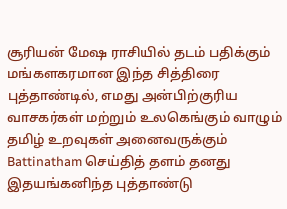சூரியன் மேஷ ராசியில் தடம் பதிக்கும் மங்களகரமான இந்த சித்திரை புத்தாண்டில், எமது அன்பிற்குரிய வாசகர்கள் மற்றும் உலகெங்கும் வாழும் தமிழ் உறவுகள் அனைவருக்கும் Battinatham செய்தித் தளம் தனது இதயங்கனிந்த புத்தாண்டு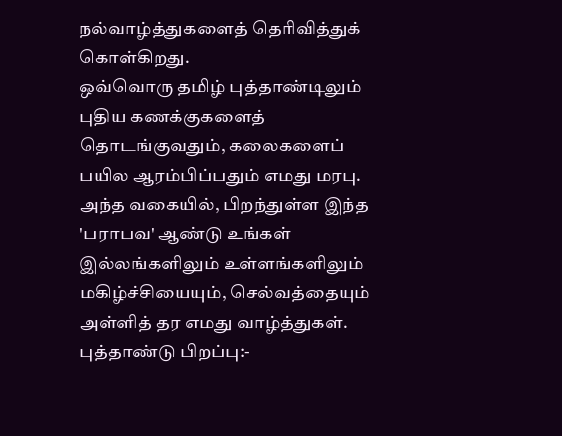நல்வாழ்த்துகளைத் தெரிவித்துக் கொள்கிறது.
ஒவ்வொரு தமிழ் புத்தாண்டிலும் புதிய கணக்குகளைத் தொடங்குவதும், கலைகளைப் பயில ஆரம்பிப்பதும் எமது மரபு. அந்த வகையில், பிறந்துள்ள இந்த 'பராபவ' ஆண்டு உங்கள் இல்லங்களிலும் உள்ளங்களிலும் மகிழ்ச்சியையும், செல்வத்தையும் அள்ளித் தர எமது வாழ்த்துகள்.
புத்தாண்டு பிறப்பு:-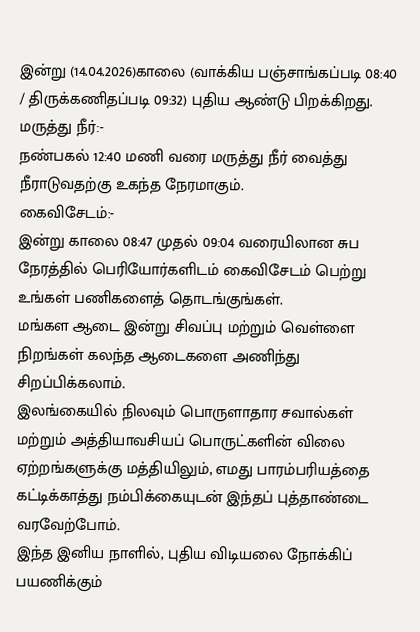இன்று (14.04.2026)காலை (வாக்கிய பஞ்சாங்கப்படி 08:40 / திருக்கணிதப்படி 09:32) புதிய ஆண்டு பிறக்கிறது.
மருத்து நீர்:-
நண்பகல் 12:40 மணி வரை மருத்து நீர் வைத்து நீராடுவதற்கு உகந்த நேரமாகும்.
கைவிசேடம்:-
இன்று காலை 08:47 முதல் 09:04 வரையிலான சுப நேரத்தில் பெரியோர்களிடம் கைவிசேடம் பெற்று உங்கள் பணிகளைத் தொடங்குங்கள்.
மங்கள ஆடை இன்று சிவப்பு மற்றும் வெள்ளை நிறங்கள் கலந்த ஆடைகளை அணிந்து சிறப்பிக்கலாம்.
இலங்கையில் நிலவும் பொருளாதார சவால்கள் மற்றும் அத்தியாவசியப் பொருட்களின் விலை ஏற்றங்களுக்கு மத்தியிலும், எமது பாரம்பரியத்தை கட்டிக்காத்து நம்பிக்கையுடன் இந்தப் புத்தாண்டை வரவேற்போம்.
இந்த இனிய நாளில், புதிய விடியலை நோக்கிப் பயணிக்கும்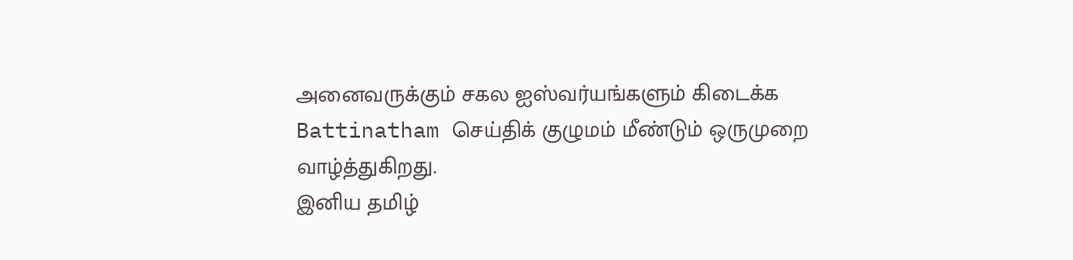அனைவருக்கும் சகல ஐஸ்வர்யங்களும் கிடைக்க Battinatham செய்திக் குழுமம் மீண்டும் ஒருமுறை வாழ்த்துகிறது.
இனிய தமிழ்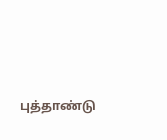புத்தாண்டு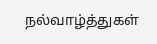நல்வாழ்த்துகள்